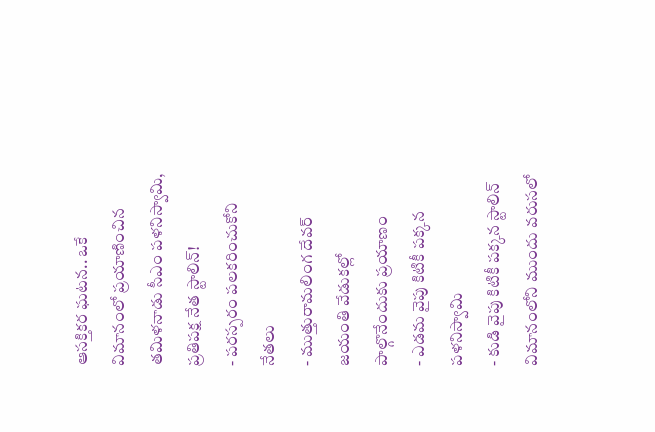ఆసక్తికర ఘటన.. ఒకే విమానంలో ప్రయాణించిన తమిళనాడు సీఎం పళనిస్వామి, ప్రతిపక్ష నేత స్టాలిన్!
- పరస్పరం పలకరించుకోని నేతలు
- ముత్తురామలింగ దేవర్ జయంతి వేడుకల్లో పాల్గొనేందుకు ప్రయాణం
- ఎడమ వైపు కిటికీ పక్కన పళనిస్వామి
- కుడి వైపు కిటికీ పక్కన స్టాలిన్
విమానంలోని ముందు వరుసలో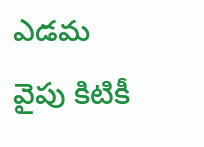ఎడమ వైపు కిటికీ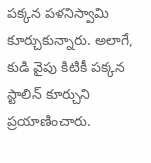పక్కన పళనిస్వామి కూర్చుకున్నారు. అలాగే, కుడి వైపు కిటికీ పక్కన స్టాలిన్ కూర్చుని ప్రయాణించారు.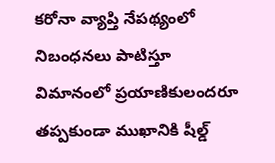కరోనా వ్యాప్తి నేపథ్యంలో నిబంధనలు పాటిస్తూ విమానంలో ప్రయాణికులందరూ తప్పకుండా ముఖానికి షీల్డ్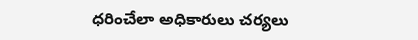ధరించేలా అధికారులు చర్యలు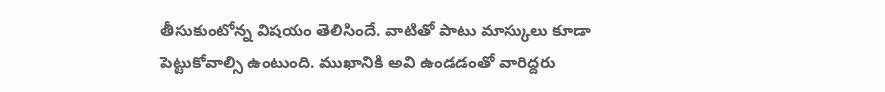తీసుకుంటోన్న విషయం తెలిసిందే. వాటితో పాటు మాస్కులు కూడా పెట్టుకోవాల్సి ఉంటుంది. ముఖానికి అవి ఉండడంతో వారిద్దరు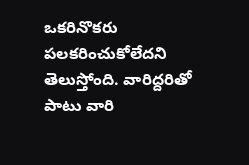ఒకరినొకరు పలకరించుకోలేదని తెలుస్తోంది. వారిద్దరితో పాటు వారి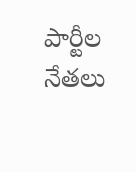పార్టీల నేతలు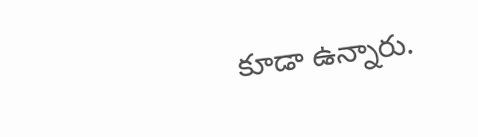కూడా ఉన్నారు.